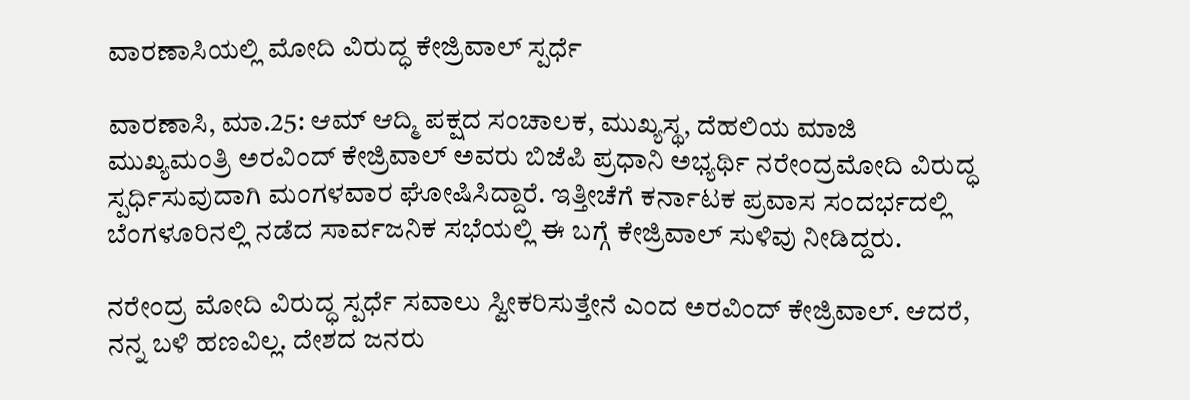ವಾರಣಾಸಿಯಲ್ಲಿ ಮೋದಿ ವಿರುದ್ಧ ಕೇಜ್ರಿವಾಲ್ ಸ್ಪರ್ಧೆ

ವಾರಣಾಸಿ, ಮಾ.25: ಆಮ್ ಆದ್ಮಿ ಪಕ್ಷದ ಸಂಚಾಲಕ, ಮುಖ್ಯಸ್ಥ, ದೆಹಲಿಯ ಮಾಜಿ ಮುಖ್ಯಮಂತ್ರಿ ಅರವಿಂದ್ ಕೇಜ್ರಿವಾಲ್ ಅವರು ಬಿಜೆಪಿ ಪ್ರಧಾನಿ ಅಭ್ಯರ್ಥಿ ನರೇಂದ್ರಮೋದಿ ವಿರುದ್ಧ ಸ್ಪರ್ಧಿಸುವುದಾಗಿ ಮಂಗಳವಾರ ಘೋಷಿಸಿದ್ದಾರೆ. ಇತ್ತೀಚೆಗೆ ಕರ್ನಾಟಕ ಪ್ರವಾಸ ಸಂದರ್ಭದಲ್ಲಿ ಬೆಂಗಳೂರಿನಲ್ಲಿ ನಡೆದ ಸಾರ್ವಜನಿಕ ಸಭೆಯಲ್ಲಿ ಈ ಬಗ್ಗೆ ಕೇಜ್ರಿವಾಲ್ ಸುಳಿವು ನೀಡಿದ್ದರು.

ನರೇಂದ್ರ ಮೋದಿ ವಿರುದ್ಧ ಸ್ಪರ್ಧೆ ಸವಾಲು ಸ್ವೀಕರಿಸುತ್ತೇನೆ ಎಂದ ಅರವಿಂದ್ ಕೇಜ್ರಿವಾಲ್. ಆದರೆ, ನನ್ನ ಬಳಿ ಹಣವಿಲ್ಲ. ದೇಶದ ಜನರು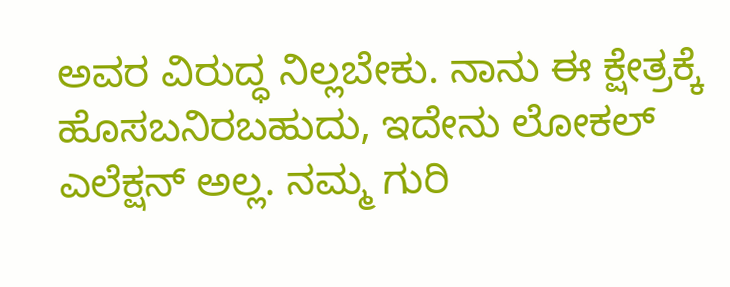ಅವರ ವಿರುದ್ಧ ನಿಲ್ಲಬೇಕು. ನಾನು ಈ ಕ್ಷೇತ್ರಕ್ಕೆ ಹೊಸಬನಿರಬಹುದು, ಇದೇನು ಲೋಕಲ್ ಎಲೆಕ್ಷನ್ ಅಲ್ಲ. ನಮ್ಮ ಗುರಿ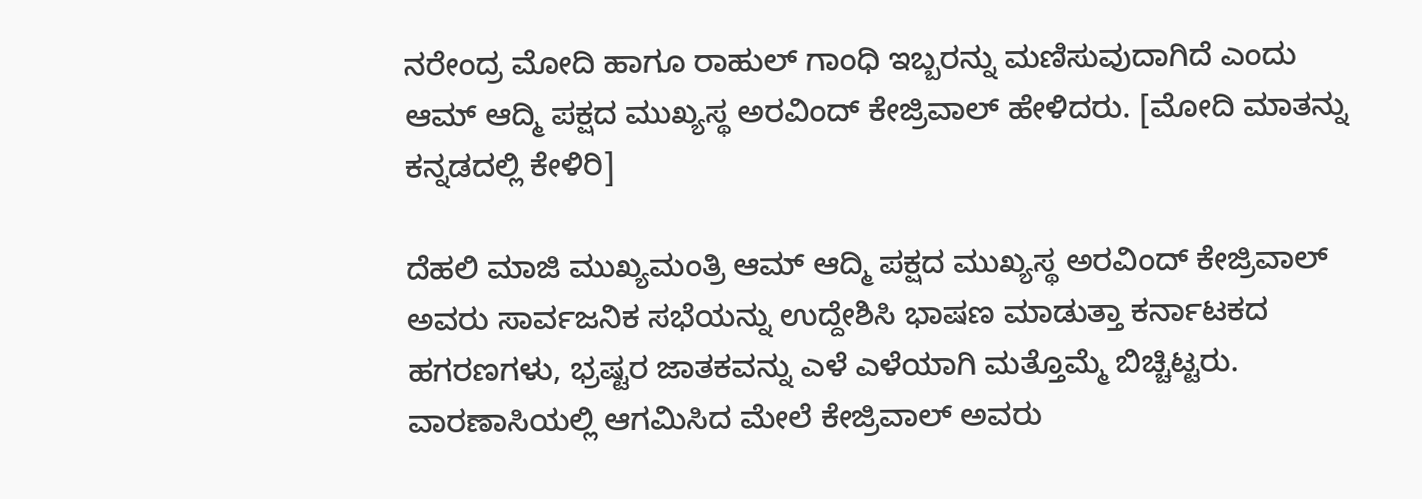ನರೇಂದ್ರ ಮೋದಿ ಹಾಗೂ ರಾಹುಲ್ ಗಾಂಧಿ ಇಬ್ಬರನ್ನು ಮಣಿಸುವುದಾಗಿದೆ ಎಂದು ಆಮ್ ಆದ್ಮಿ ಪಕ್ಷದ ಮುಖ್ಯಸ್ಥ ಅರವಿಂದ್ ಕೇಜ್ರಿವಾಲ್ ಹೇಳಿದರು. [ಮೋದಿ ಮಾತನ್ನು ಕನ್ನಡದಲ್ಲಿ ಕೇಳಿರಿ]

ದೆಹಲಿ ಮಾಜಿ ಮುಖ್ಯಮಂತ್ರಿ ಆಮ್ ಆದ್ಮಿ ಪಕ್ಷದ ಮುಖ್ಯಸ್ಥ ಅರವಿಂದ್ ಕೇಜ್ರಿವಾಲ್ ಅವರು ಸಾರ್ವಜನಿಕ ಸಭೆಯನ್ನು ಉದ್ದೇಶಿಸಿ ಭಾಷಣ ಮಾಡುತ್ತಾ ಕರ್ನಾಟಕದ ಹಗರಣಗಳು, ಭ್ರಷ್ಟರ ಜಾತಕವನ್ನು ಎಳೆ ಎಳೆಯಾಗಿ ಮತ್ತೊಮ್ಮೆ ಬಿಚ್ಚಿಟ್ಟರು. ವಾರಣಾಸಿಯಲ್ಲಿ ಆಗಮಿಸಿದ ಮೇಲೆ ಕೇಜ್ರಿವಾಲ್ ಅವರು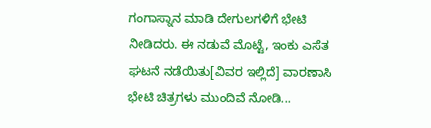ಗಂಗಾಸ್ನಾನ ಮಾಡಿ ದೇಗುಲಗಳಿಗೆ ಭೇಟಿ ನೀಡಿದರು. ಈ ನಡುವೆ ಮೊಟ್ಟೆ, ಇಂಕು ಎಸೆತ ಘಟನೆ ನಡೆಯಿತು[ವಿವರ ಇಲ್ಲಿದೆ] ವಾರಣಾಸಿ ಭೇಟಿ ಚಿತ್ರಗಳು ಮುಂದಿವೆ ನೋಡಿ...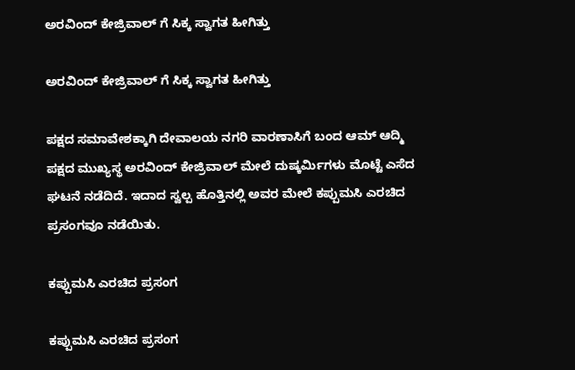ಅರವಿಂದ್ ಕೇಜ್ರಿವಾಲ್ ಗೆ ಸಿಕ್ಕ ಸ್ವಾಗತ ಹೀಗಿತ್ತು

ಅರವಿಂದ್ ಕೇಜ್ರಿವಾಲ್ ಗೆ ಸಿಕ್ಕ ಸ್ವಾಗತ ಹೀಗಿತ್ತು

ಪಕ್ಷದ ಸಮಾವೇಶಕ್ಕಾಗಿ ದೇವಾಲಯ ನಗರಿ ವಾರಣಾಸಿಗೆ ಬಂದ ಆಮ್ ಆದ್ಮಿ ಪಕ್ಷದ ಮುಖ್ಯಸ್ಥ ಅರವಿಂದ್ ಕೇಜ್ರಿವಾಲ್ ಮೇಲೆ ದುಷ್ಕರ್ಮಿಗಳು ಮೊಟ್ಟೆ ಎಸೆದ ಘಟನೆ ನಡೆದಿದೆ. ಇದಾದ ಸ್ವಲ್ಪ ಹೊತ್ತಿನಲ್ಲಿ ಅವರ ಮೇಲೆ ಕಪ್ಪುಮಸಿ ಎರಚಿದ ಪ್ರಸಂಗವೂ ನಡೆಯಿತು.

ಕಪ್ಪುಮಸಿ ಎರಚಿದ ಪ್ರಸಂಗ

ಕಪ್ಪುಮಸಿ ಎರಚಿದ ಪ್ರಸಂಗ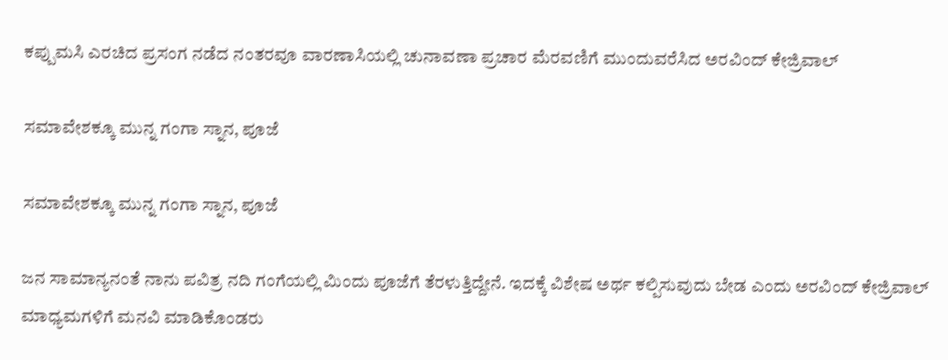ಕಪ್ಪುಮಸಿ ಎರಚಿದ ಪ್ರಸಂಗ ನಡೆದ ನಂತರವೂ ವಾರಣಾಸಿಯಲ್ಲಿ ಚುನಾವಣಾ ಪ್ರಚಾರ ಮೆರವಣಿಗೆ ಮುಂದುವರೆಸಿದ ಅರವಿಂದ್ ಕೇಜ್ರಿವಾಲ್

ಸಮಾವೇಶಕ್ಕೂ ಮುನ್ನ ಗಂಗಾ ಸ್ನಾನ, ಪೂಜೆ

ಸಮಾವೇಶಕ್ಕೂ ಮುನ್ನ ಗಂಗಾ ಸ್ನಾನ, ಪೂಜೆ

ಜನ ಸಾಮಾನ್ಯನಂತೆ ನಾನು ಪವಿತ್ರ ನದಿ ಗಂಗೆಯಲ್ಲಿ ಮಿಂದು ಪೂಜೆಗೆ ತೆರಳುತ್ತಿದ್ದೇನೆ. ಇದಕ್ಕೆ ವಿಶೇಷ ಅರ್ಥ ಕಲ್ಪಿಸುವುದು ಬೇಡ ಎಂದು ಅರವಿಂದ್ ಕೇಜ್ರಿವಾಲ್ ಮಾಧ್ಯಮಗಳಿಗೆ ಮನವಿ ಮಾಡಿಕೊಂಡರು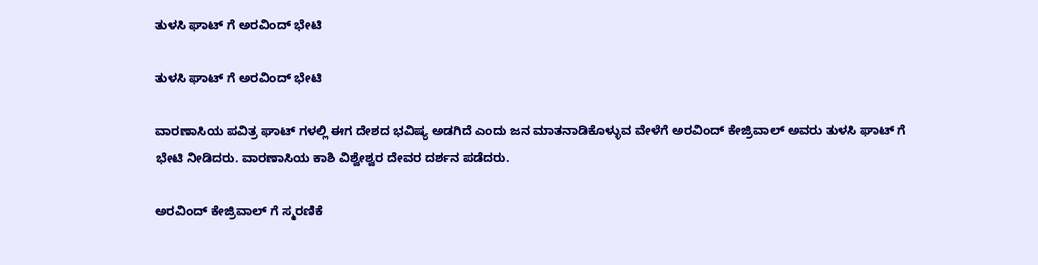ತುಳಸಿ ಘಾಟ್ ಗೆ ಅರವಿಂದ್ ಭೇಟಿ

ತುಳಸಿ ಘಾಟ್ ಗೆ ಅರವಿಂದ್ ಭೇಟಿ

ವಾರಣಾಸಿಯ ಪವಿತ್ರ ಘಾಟ್ ಗಳಲ್ಲಿ ಈಗ ದೇಶದ ಭವಿಷ್ಯ ಅಡಗಿದೆ ಎಂದು ಜನ ಮಾತನಾಡಿಕೊಳ್ಳುವ ವೇಳೆಗೆ ಅರವಿಂದ್ ಕೇಜ್ರಿವಾಲ್ ಅವರು ತುಳಸಿ ಘಾಟ್ ಗೆ ಭೇಟಿ ನೀಡಿದರು. ವಾರಣಾಸಿಯ ಕಾಶಿ ವಿಶ್ವೇಶ್ವರ ದೇವರ ದರ್ಶನ ಪಡೆದರು.

ಅರವಿಂದ್ ಕೇಜ್ರಿವಾಲ್ ಗೆ ಸ್ಮರಣಿಕೆ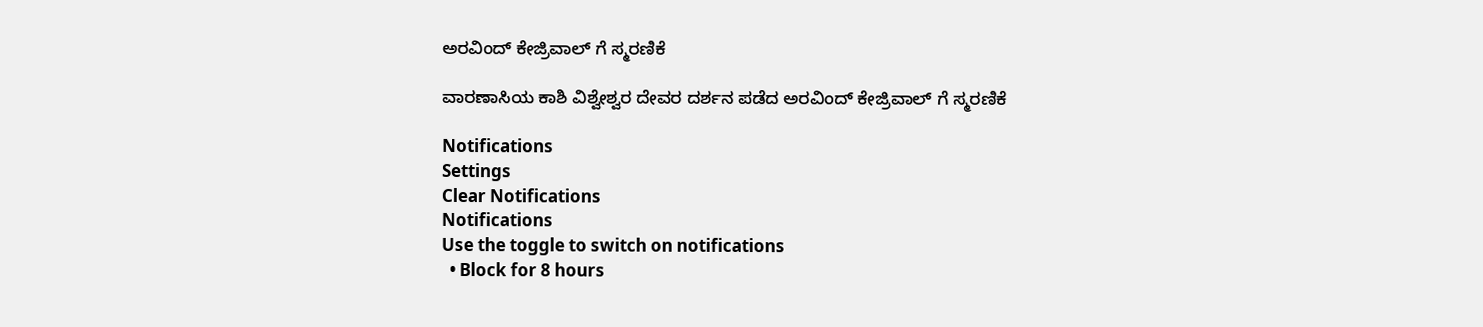ಅರವಿಂದ್ ಕೇಜ್ರಿವಾಲ್ ಗೆ ಸ್ಮರಣಿಕೆ

ವಾರಣಾಸಿಯ ಕಾಶಿ ವಿಶ್ವೇಶ್ವರ ದೇವರ ದರ್ಶನ ಪಡೆದ ಅರವಿಂದ್ ಕೇಜ್ರಿವಾಲ್ ಗೆ ಸ್ಮರಣಿಕೆ

Notifications
Settings
Clear Notifications
Notifications
Use the toggle to switch on notifications
  • Block for 8 hours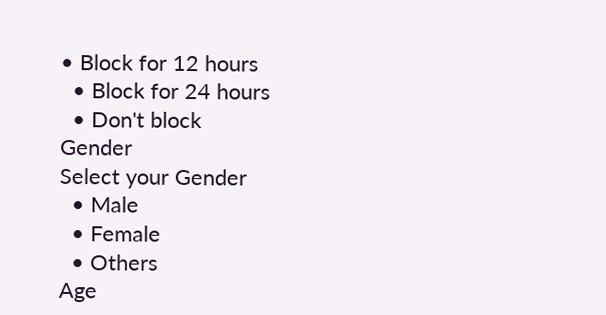• Block for 12 hours
  • Block for 24 hours
  • Don't block
Gender
Select your Gender
  • Male
  • Female
  • Others
Age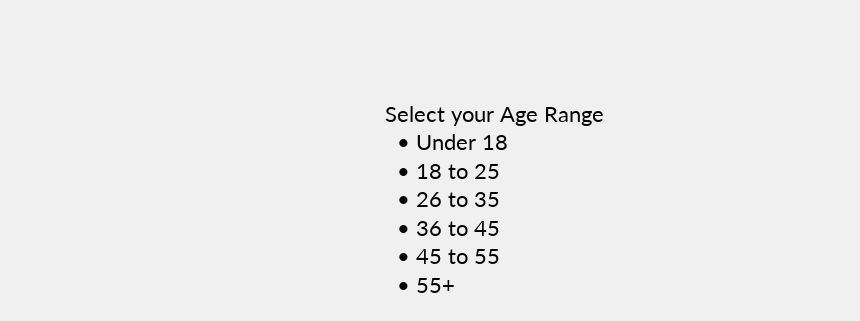Select your Age Range
  • Under 18
  • 18 to 25
  • 26 to 35
  • 36 to 45
  • 45 to 55
  • 55+